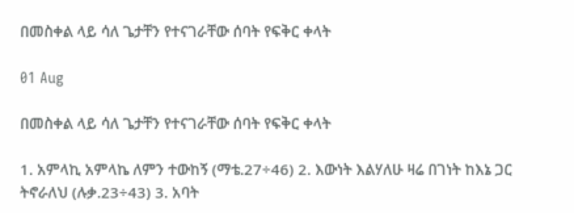በመስቀል ላይ ሳለ ጌታቸን የተናገራቸው ሰባት የፍቅር ቀላት

01 Aug

በመስቀል ላይ ሳለ ጌታቸን የተናገራቸው ሰባት የፍቅር ቀላት

1. አምላኪ አምላኬ ለምን ተውከኝ (ማቴ.27÷46) 2. እውነት እልሃለሁ ዛሬ በገነት ከእኔ ጋር ትኖራለህ (ሉቃ.23÷43) 3. አባት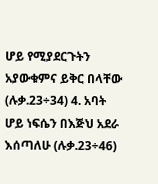ሆይ የሚያደርጉትን አያውቁምና ይቅር በላቸው (ሉቃ.23÷34) 4. አባት ሆይ ነፍሴን በእጅህ አደራ እሰጣለሁ (ሉቃ.23÷46)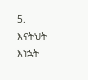5. እናትህት እነኋት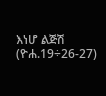እነሆ ልጅሽ (ዮሐ.19÷26-27)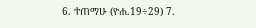6. ተጠማሁ (ዮሐ.19÷29) 7.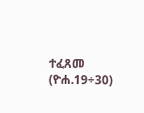ተፈጸመ (ዮሐ.19÷30)